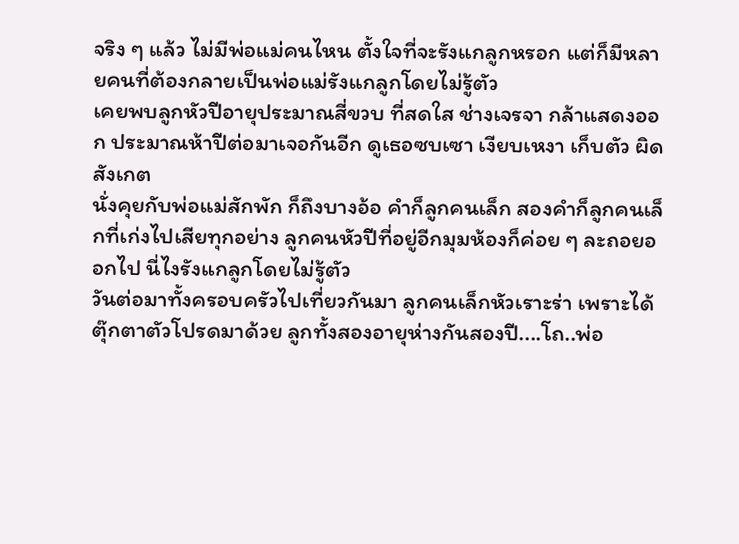จริง ๆ แล้ว ไม่มีพ่อแม่คนไหน ตั้งใจที่จะรังแกลูกหรอก แต่ก็มีหลายคนที่ต้องกลายเป็นพ่อแม่รังแกลูกโดยไม่รู้ตัว
เคยพบลูกหัวปีอายุประมาณสี่ขวบ ที่สดใส ช่างเจรจา กล้าแสดงออก ประมาณห้าปีต่อมาเจอกันอีก ดูเธอซบเซา เงียบเหงา เก็บตัว ผิดสังเกต
นั่งคุยกับพ่อแม่สักพัก ก็ถึงบางอ้อ คำก็ลูกคนเล็ก สองคำก็ลูกคนเล็กที่เก่งไปเสียทุกอย่าง ลูกคนหัวปีที่อยู่อีกมุมห้องก็ค่อย ๆ ละถอยออกไป นี่ไงรังแกลูกโดยไม่รู้ตัว
วันต่อมาทั้งครอบครัวไปเที่ยวกันมา ลูกคนเล็กหัวเราะร่า เพราะได้ตุ๊กตาตัวโปรดมาด้วย ลูกทั้งสองอายุห่างกันสองปี....โถ..พ่อ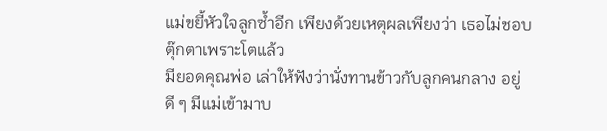แม่ขยี้หัวใจลูกซ้ำอีก เพียงด้วยเหตุผลเพียงว่า เธอไม่ชอบตุ๊กตาเพราะโตแล้ว
มียอดคุณพ่อ เล่าให้ฟังว่านั่งทานข้าวกับลูกคนกลาง อยู่ดี ๆ มีแม่เข้ามาบ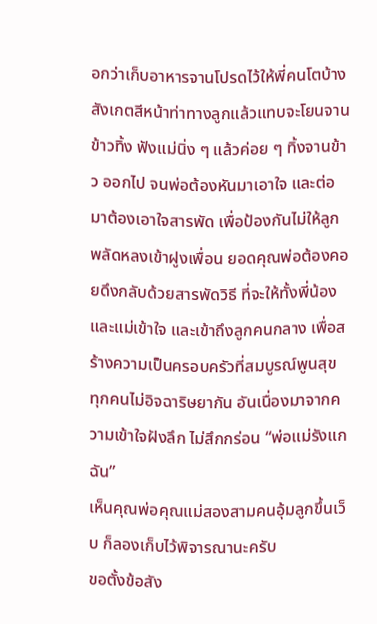อกว่าเก็บอาหารจานโปรดไว้ให้พี่คนโตบ้าง สังเกตสีหน้าท่าทางลูกแล้วแทบจะโยนจานข้าวทิ้ง ฟังแม่นิ่ง ๆ แล้วค่อย ๆ ทิ้งจานข้าว ออกไป จนพ่อต้องหันมาเอาใจ และต่อมาต้องเอาใจสารพัด เพื่อป้องกันไม่ให้ลูกพลัดหลงเข้าฝูงเพื่อน ยอดคุณพ่อต้องคอยดึงกลับด้วยสารพัดวิธี ที่จะให้ทั้งพี่น้องและแม่เข้าใจ และเข้าถึงลูกคนกลาง เพื่อสร้างความเป็นครอบครัวที่สมบูรณ์พูนสุข ทุกคนไม่อิจฉาริษยากัน อันเนื่องมาจากความเข้าใจฝังลึก ไม่สึกกร่อน “พ่อแม่รังแกฉัน”
เห็นคุณพ่อคุณแม่สองสามคนอุ้มลูกขึ้นเว็บ ก็ลองเก็บไว้พิจารณานะครับ
ขอตั้งข้อสัง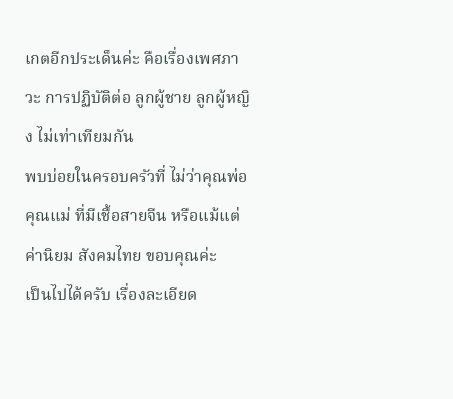เกตอีกประเด็นค่ะ คือเรื่องเพศภาวะ การปฏิบัติต่อ ลูกผู้ชาย ลูกผู้หญิง ไม่เท่าเทียมกัน
พบบ่อยในครอบครัวที่ ไม่ว่าคุณพ่อ คุณแม่ ที่มีเชื้อสายจีน หรือแม้แต่ค่านิยม สังคมไทย ขอบคุณค่ะ
เป็นไปได้ครับ เรื่องละเอียด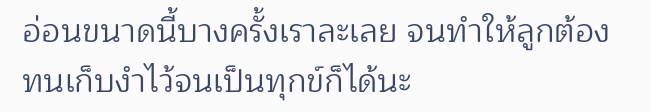อ่อนขนาดนี้บางครั้งเราละเลย จนทำให้ลูกต้องทนเก็บงำไว้จนเป็นทุกข์ก็ได้นะ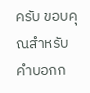ครับ ขอบคุณสำหรับ คำบอกก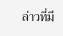ล่าวที่มี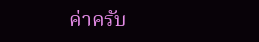ค่าครับ